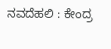ನವದೆಹಲಿ : ಕೇಂದ್ರ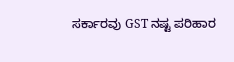ಸರ್ಕಾರವು GST ನಷ್ಟ ಪರಿಹಾರ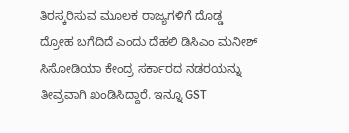ತಿರಸ್ಕರಿಸುವ ಮೂಲಕ ರಾಜ್ಯಗಳಿಗೆ ದೊಡ್ಡ ದ್ರೋಹ ಬಗೆದಿದೆ ಎಂದು ದೆಹಲಿ ಡಿಸಿಎಂ ಮನೀಶ್ ಸಿಸೋಡಿಯಾ ಕೇಂದ್ರ ಸರ್ಕಾರದ ನಡರಯನ್ನು ತೀವ್ರವಾಗಿ ಖಂಡಿಸಿದ್ದಾರೆ. ಇನ್ನೂ GST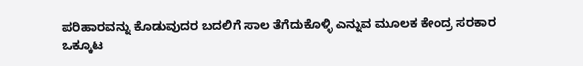ಪರಿಹಾರವನ್ನು ಕೊಡುವುದರ ಬದಲಿಗೆ ಸಾಲ ತೆಗೆದುಕೊಳ್ಳಿ ಎನ್ನುವ ಮೂಲಕ ಕೇಂದ್ರ ಸರಕಾರ ಒಕ್ಕೂಟ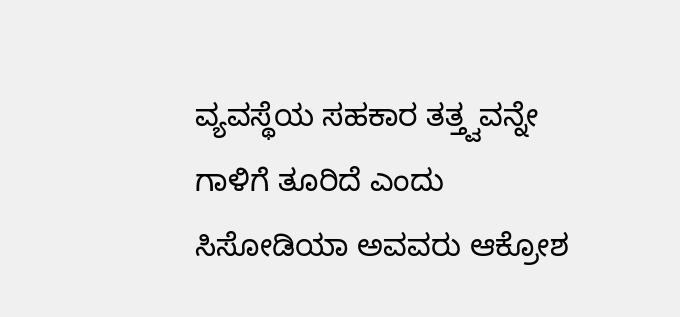ವ್ಯವಸ್ಥೆಯ ಸಹಕಾರ ತತ್ತ್ವವನ್ನೇ ಗಾಳಿಗೆ ತೂರಿದೆ ಎಂದು ಸಿಸೋಡಿಯಾ ಅವವರು ಆಕ್ರೋಶ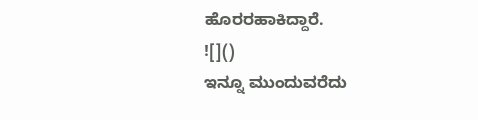ಹೊರರಹಾಕಿದ್ದಾರೆ.
![]()
ಇನ್ನೂ ಮುಂದುವರೆದು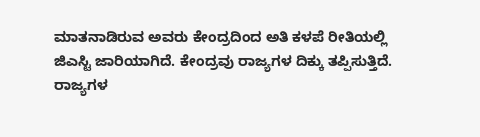ಮಾತನಾಡಿರುವ ಅವರು ಕೇಂದ್ರದಿಂದ ಅತಿ ಕಳಪೆ ರೀತಿಯಲ್ಲಿ ಜಿಎಸ್ಟಿ ಜಾರಿಯಾಗಿದೆ. ಕೇಂದ್ರವು ರಾಜ್ಯಗಳ ದಿಕ್ಕು ತಪ್ಪಿಸುತ್ತಿದೆ. ರಾಜ್ಯಗಳ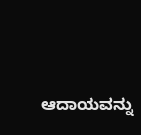ಆದಾಯವನ್ನು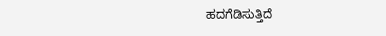ಹದಗೆಡಿಸುತ್ತಿದೆ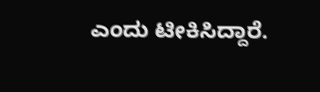ಎಂದು ಟೀಕಿಸಿದ್ದಾರೆ.